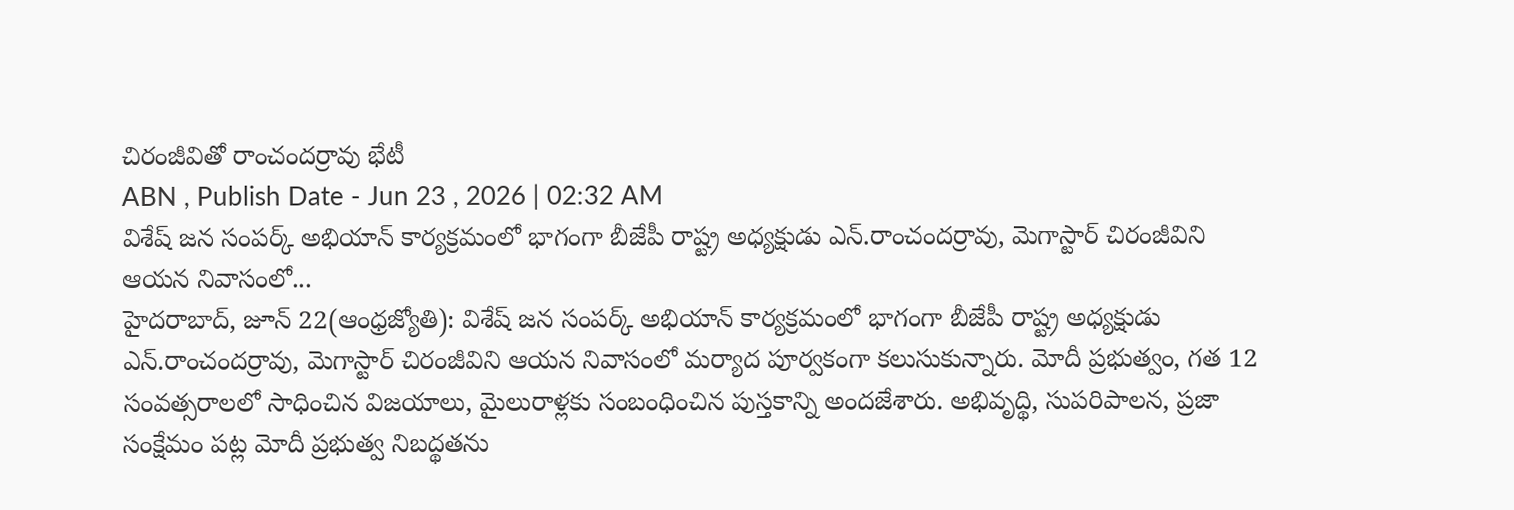చిరంజీవితో రాంచందర్రావు భేటీ
ABN , Publish Date - Jun 23 , 2026 | 02:32 AM
విశేష్ జన సంపర్క్ అభియాన్ కార్యక్రమంలో భాగంగా బీజేపీ రాష్ట్ర అధ్యక్షుడు ఎన్.రాంచందర్రావు, మెగాస్టార్ చిరంజీవిని ఆయన నివాసంలో...
హైదరాబాద్, జూన్ 22(ఆంధ్రజ్యోతి): విశేష్ జన సంపర్క్ అభియాన్ కార్యక్రమంలో భాగంగా బీజేపీ రాష్ట్ర అధ్యక్షుడు ఎన్.రాంచందర్రావు, మెగాస్టార్ చిరంజీవిని ఆయన నివాసంలో మర్యాద పూర్వకంగా కలుసుకున్నారు. మోదీ ప్రభుత్వం, గత 12 సంవత్సరాలలో సాధించిన విజయాలు, మైలురాళ్లకు సంబంధించిన పుస్తకాన్ని అందజేశారు. అభివృద్థి, సుపరిపాలన, ప్రజా సంక్షేమం పట్ల మోదీ ప్రభుత్వ నిబద్థతను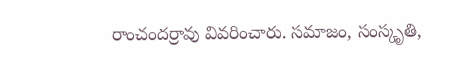రాంచందర్రావు వివరించారు. సమాజం, సంస్కృతి,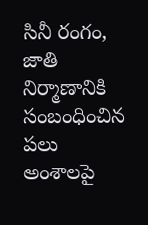సినీ రంగం, జాతి నిర్మాణానికి సంబంధించిన పలు అంశాలపై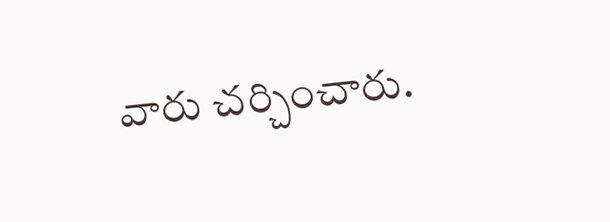వారు చర్చించారు.